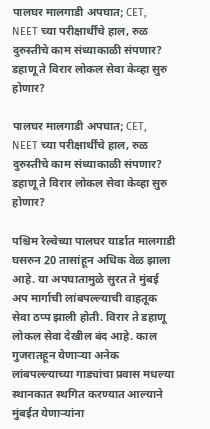पालघर मालगाडी अपघात; CET, NEET च्या परीक्षार्थींचे हाल, रुळ दुरुस्तीचे काम संध्याकाळी संपणार? डहाणू ते विरार लोकल सेवा केव्हा सुरु होणार?

पालघर मालगाडी अपघात; CET, NEET च्या परीक्षार्थींचे हाल, रुळ दुरुस्तीचे काम संध्याकाळी संपणार?  डहाणू ते विरार लोकल सेवा केव्हा सुरु होणार?

पश्चिम रेल्वेच्या पालघर यार्डात मालगाडी घसरुन 20 तासांहून अधिक वेळ झाला आहे. या अपघातामुळे सुरत ते मुंबई अप मार्गाची लांबपल्ल्याची वाहतूक सेवा ठप्प झाली होती. विरार ते डहाणू लोकल सेवा देखील बंद आहे. काल गुजरातहून येणाऱ्या अनेक लांबपल्ल्याच्या गाड्यांचा प्रवास मधल्या स्थानकात स्थगित करण्यात आल्याने मुंबईत येणाऱ्यांना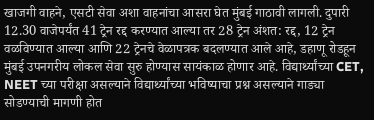खाजगी वाहने, एसटी सेवा अशा वाहनांचा आसरा घेत मुंबई गाठावी लागली. दुपारी 12.30 वाजेपर्यंत 41 ट्रेन रद्द करण्यात आल्या तर 28 ट्रेन अंशत: रद्द, 12 ट्रेन वळविण्यात आल्या आणि 22 ट्रेनचे वेळापत्रक बदलण्यात आले आहे, डहाणू रोडहून मुंबई उपनगरीय लोकल सेवा सुरु होण्यास सायंकाळ होणार आहे. विद्यार्थ्यांच्या CET, NEET च्या परीक्षा असल्याने विद्यार्थ्यांच्या भविष्याचा प्रश्न असल्याने गाड्या सोडण्याची मागणी होत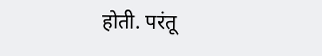होती. परंतू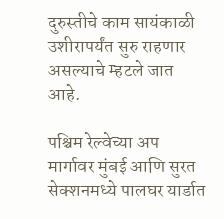दुरुस्तीचे काम सायंकाळी उशीरापर्यंत सुरु राहणार असल्याचे म्हटले जात आहे.

पश्चिम रेल्वेच्या अप मार्गावर मुंबई आणि सुरत सेक्शनमध्ये पालघर यार्डात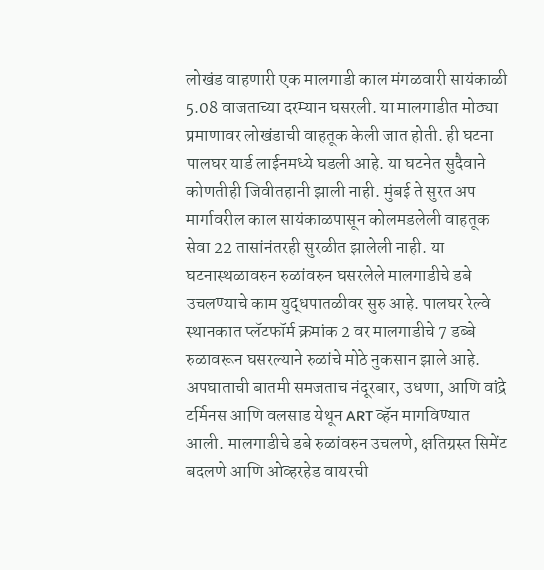लोखंड वाहणारी एक मालगाडी काल मंगळवारी सायंकाळी 5.08 वाजताच्या दरम्यान घसरली. या मालगाडीत मोठ्या प्रमाणावर लोखंडाची वाहतूक केली जात होती. ही घटना पालघर यार्ड लाईनमध्ये घडली आहे. या घटनेत सुदैवाने कोणतीही जिवीतहानी झाली नाही. मुंबई ते सुरत अप मार्गावरील काल सायंकाळपासून कोलमडलेली वाहतूक सेवा 22 तासांनंतरही सुरळीत झालेली नाही. या घटनास्थळावरुन रुळांवरुन घसरलेले मालगाडीचे डबे उचलण्याचे काम युद्धपातळीवर सुरु आहे. पालघर रेल्वे स्थानकात प्लॅटफॉर्म क्रमांक 2 वर मालगाडीचे 7 डब्बे रुळावरून घसरल्याने रुळांचे मोठे नुकसान झाले आहे. अपघाताची बातमी समजताच नंदूरबार, उधणा, आणि वांद्रे टर्मिनस आणि वलसाड येथून ART व्हॅन मागविण्यात आली. मालगाडीचे डबे रुळांवरुन उचलणे, क्षतिग्रस्त सिमेंट बदलणे आणि ओव्हरहेड वायरची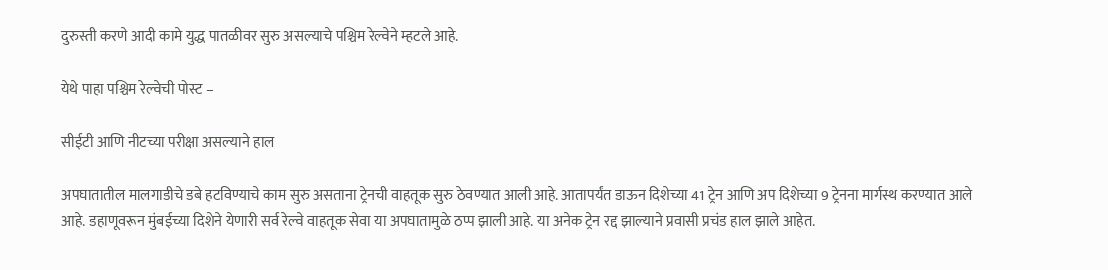दुरुस्ती करणे आदी कामे युद्ध पातळीवर सुरु असल्याचे पश्चिम रेल्वेने म्हटले आहे.

येथे पाहा पश्चिम रेल्वेची पोस्ट –

सीईटी आणि नीटच्या परीक्षा असल्याने हाल

अपघातातील मालगाडीचे डबे हटविण्याचे काम सुरु असताना ट्रेनची वाहतूक सुरु ठेवण्यात आली आहे. आतापर्यंत डाऊन दिशेच्या 41 ट्रेन आणि अप दिशेच्या 9 ट्रेनना मार्गस्थ करण्यात आले आहे. डहाणूवरून मुंबईच्या दिशेने येणारी सर्व रेल्वे वाहतूक सेवा या अपघातामुळे ठप्प झाली आहे. या अनेक ट्रेन रद्द झाल्याने प्रवासी प्रचंड हाल झाले आहेत.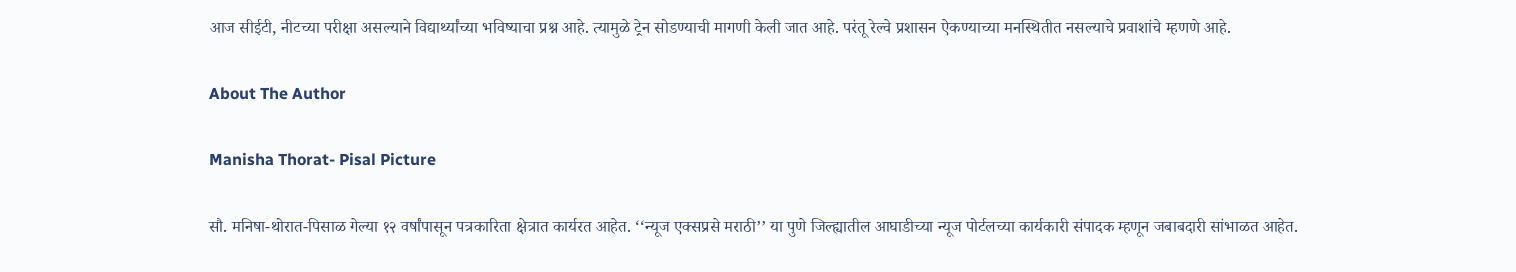आज सीईटी, नीटच्या परीक्षा असल्याने विद्यार्थ्यांच्या भविष्याचा प्रश्न आहे. त्यामुळे ट्रेन सोडण्याची मागणी केली जात आहे. परंतू रेल्वे प्रशासन ऐकण्याच्या मनस्थितीत नसल्याचे प्रवाशांचे म्हणणे आहे.

About The Author

Manisha Thorat- Pisal Picture

सौ. मनिषा-थोरात-पिसाळ गेल्या १२ वर्षांपासून पत्रकारिता क्षेत्रात कार्यरत आहेत. ‘‘न्यूज एक्सप्रसे मराठी’’ या पुणे जिल्ह्यातील आघाडीच्या न्यूज पोर्टलच्या कार्यकारी संपादक म्हणून जबाबदारी सांभाळत आहेत.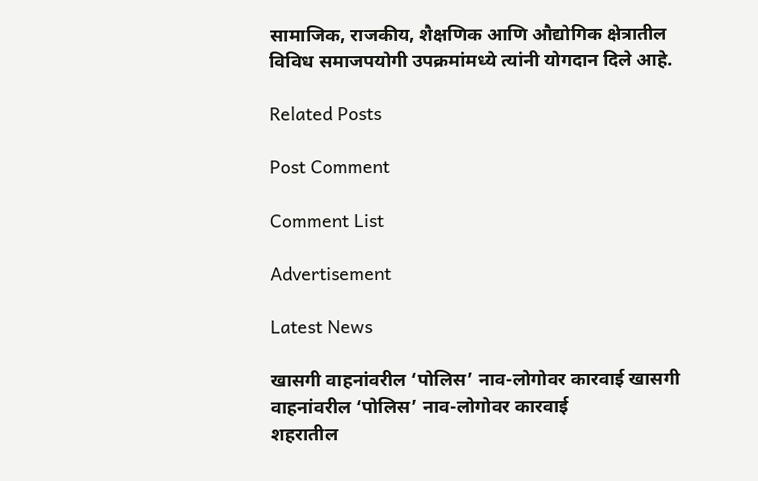सामाजिक, राजकीय, शैक्षणिक आणि औद्योगिक क्षेत्रातील विविध समाजपयोगी उपक्रमांमध्ये त्यांनी योगदान दिले आहे.

Related Posts

Post Comment

Comment List

Advertisement

Latest News

खासगी वाहनांवरील ‘पोलिस’ नाव-लोगोवर कारवाई खासगी वाहनांवरील ‘पोलिस’ नाव-लोगोवर कारवाई
शहरातील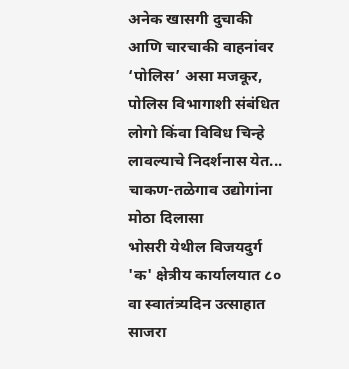अनेक खासगी दुचाकी आणि चारचाकी वाहनांवर ‘पोलिस’ असा मजकूर, पोलिस विभागाशी संबंधित लोगो किंवा विविध चिन्हे लावल्याचे निदर्शनास येत...
चाकण-तळेगाव उद्योगांना मोठा दिलासा
भोसरी येथील विजयदुर्ग 'क' क्षेत्रीय कार्यालयात ८० वा स्वातंत्र्यदिन उत्साहात साजरा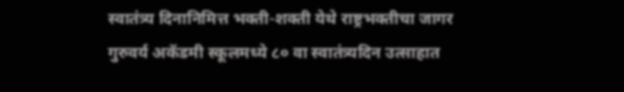स्वातंत्र्य दिनानिमित्त भक्ती-शक्ती येथे राष्ट्रभक्तीचा जागर
गुरुवर्य अकॅडमी स्कूलमध्ये ८० वा स्वातंत्र्यदिन उत्साहात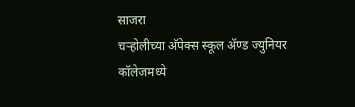साजरा
चऱ्होलीच्या अ‍ॅपेक्स स्कूल अ‍ॅण्ड ज्युनियर कॉलेजमध्ये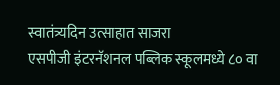स्वातंत्र्यदिन उत्साहात साजरा
एसपीजी इंटरनॅशनल पब्लिक स्कूलमध्ये ८० वा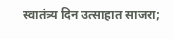स्वातंत्र्य दिन उत्साहात साजरा;